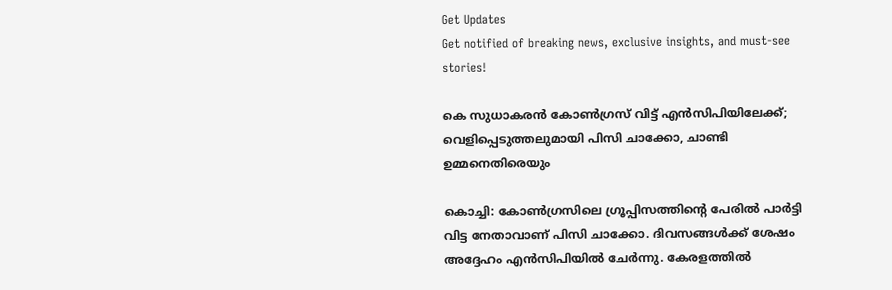Get Updates
Get notified of breaking news, exclusive insights, and must-see stories!

കെ സുധാകരന്‍ കോണ്‍ഗ്രസ് വിട്ട് എന്‍സിപിയിലേക്ക്; വെളിപ്പെടുത്തലുമായി പിസി ചാക്കോ, ചാണ്ടി ഉമ്മനെതിരെയും

കൊച്ചി: കോണ്‍ഗ്രസിലെ ഗ്രൂപ്പിസത്തിന്റെ പേരില്‍ പാര്‍ട്ടി വിട്ട നേതാവാണ് പിസി ചാക്കോ. ദിവസങ്ങള്‍ക്ക് ശേഷം അദ്ദേഹം എന്‍സിപിയില്‍ ചേര്‍ന്നു. കേരളത്തില്‍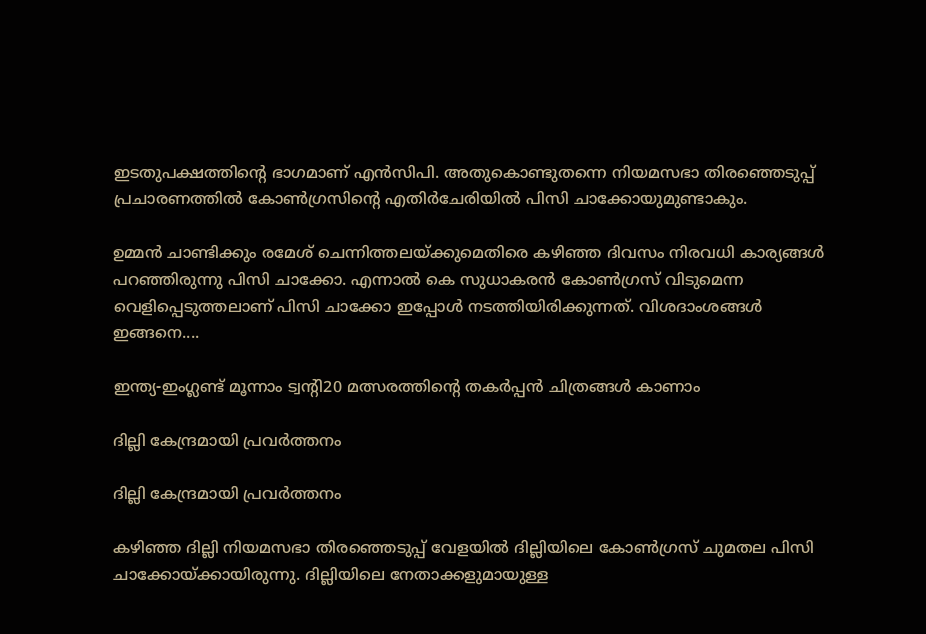ഇടതുപക്ഷത്തിന്റെ ഭാഗമാണ് എന്‍സിപി. അതുകൊണ്ടുതന്നെ നിയമസഭാ തിരഞ്ഞെടുപ്പ് പ്രചാരണത്തില്‍ കോണ്‍ഗ്രസിന്റെ എതിര്‍ചേരിയില്‍ പിസി ചാക്കോയുമുണ്ടാകും.

ഉമ്മന്‍ ചാണ്ടിക്കും രമേശ് ചെന്നിത്തലയ്ക്കുമെതിരെ കഴിഞ്ഞ ദിവസം നിരവധി കാര്യങ്ങള്‍ പറഞ്ഞിരുന്നു പിസി ചാക്കോ. എന്നാല്‍ കെ സുധാകരന്‍ കോണ്‍ഗ്രസ് വിടുമെന്ന വെളിപ്പെടുത്തലാണ് പിസി ചാക്കോ ഇപ്പോള്‍ നടത്തിയിരിക്കുന്നത്. വിശദാംശങ്ങള്‍ ഇങ്ങനെ....

ഇന്ത്യ-ഇംഗ്ലണ്ട് മൂന്നാം ട്വന്റി20 മത്സരത്തിന്റെ തകര്‍പ്പന്‍ ചിത്രങ്ങള്‍ കാണാം

ദില്ലി കേന്ദ്രമായി പ്രവര്‍ത്തനം

ദില്ലി കേന്ദ്രമായി പ്രവര്‍ത്തനം

കഴിഞ്ഞ ദില്ലി നിയമസഭാ തിരഞ്ഞെടുപ്പ് വേളയില്‍ ദില്ലിയിലെ കോണ്‍ഗ്രസ് ചുമതല പിസി ചാക്കോയ്ക്കായിരുന്നു. ദില്ലിയിലെ നേതാക്കളുമായുള്ള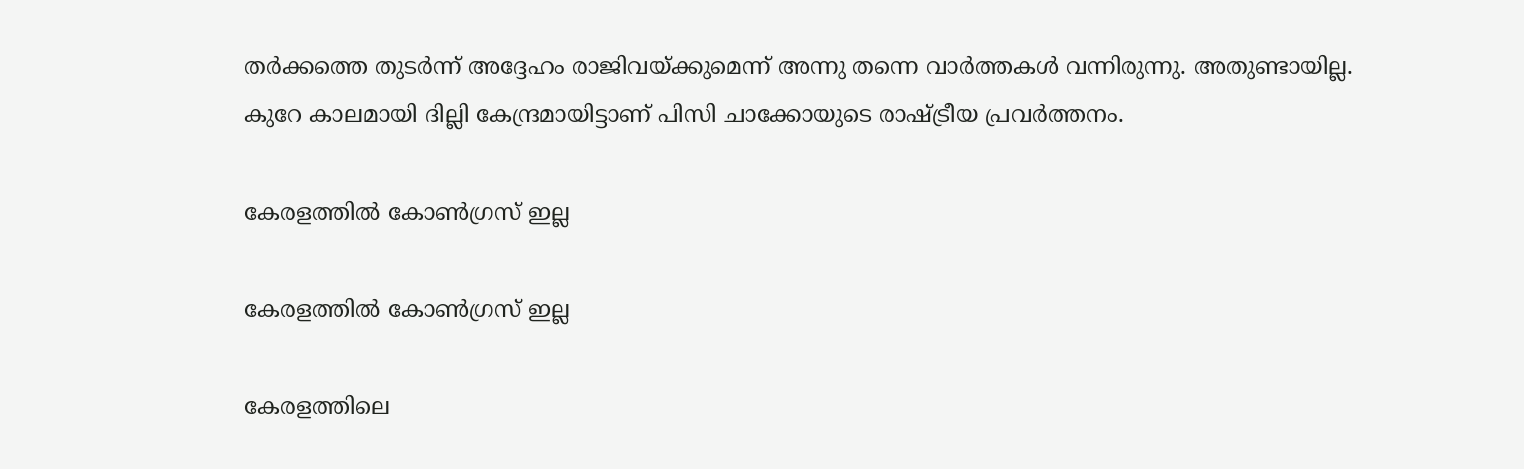തര്‍ക്കത്തെ തുടര്‍ന്ന് അദ്ദേഹം രാജിവയ്ക്കുമെന്ന് അന്നു തന്നെ വാര്‍ത്തകള്‍ വന്നിരുന്നു. അതുണ്ടായില്ല. കുറേ കാലമായി ദില്ലി കേന്ദ്രമായിട്ടാണ് പിസി ചാക്കോയുടെ രാഷ്ട്രീയ പ്രവര്‍ത്തനം.

കേരളത്തില്‍ കോണ്‍ഗ്രസ് ഇല്ല

കേരളത്തില്‍ കോണ്‍ഗ്രസ് ഇല്ല

കേരളത്തിലെ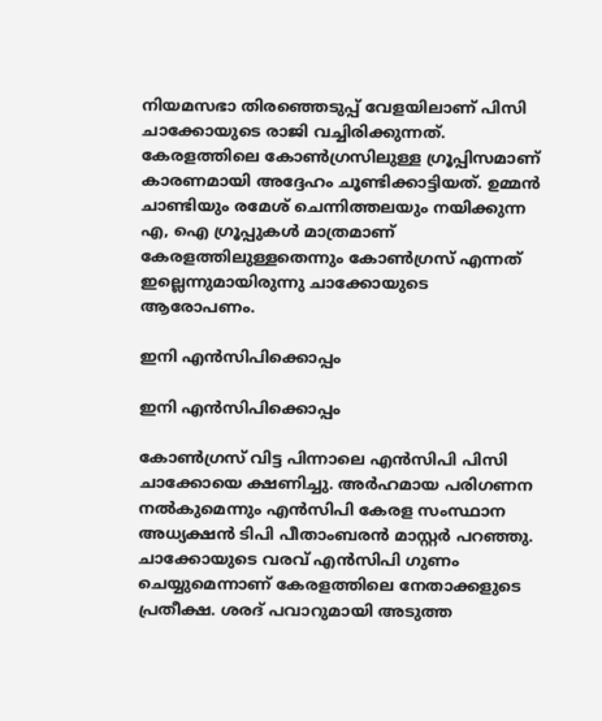നിയമസഭാ തിരഞ്ഞെടുപ്പ് വേളയിലാണ് പിസി ചാക്കോയുടെ രാജി വച്ചിരിക്കുന്നത്. കേരളത്തിലെ കോണ്‍ഗ്രസിലുള്ള ഗ്രൂപ്പിസമാണ് കാരണമായി അദ്ദേഹം ചൂണ്ടിക്കാട്ടിയത്. ഉമ്മന്‍ ചാണ്ടിയും രമേശ് ചെന്നിത്തലയും നയിക്കുന്ന എ, ഐ ഗ്രൂപ്പുകള്‍ മാത്രമാണ് കേരളത്തിലുള്ളതെന്നും കോണ്‍ഗ്രസ് എന്നത് ഇല്ലെന്നുമായിരുന്നു ചാക്കോയുടെ ആരോപണം.

ഇനി എന്‍സിപിക്കൊപ്പം

ഇനി എന്‍സിപിക്കൊപ്പം

കോണ്‍ഗ്രസ് വിട്ട പിന്നാലെ എന്‍സിപി പിസി ചാക്കോയെ ക്ഷണിച്ചു. അര്‍ഹമായ പരിഗണന നല്‍കുമെന്നും എന്‍സിപി കേരള സംസ്ഥാന അധ്യക്ഷന്‍ ടിപി പീതാംബരന്‍ മാസ്റ്റര്‍ പറഞ്ഞു. ചാക്കോയുടെ വരവ് എന്‍സിപി ഗുണം ചെയ്യുമെന്നാണ് കേരളത്തിലെ നേതാക്കളുടെ പ്രതീക്ഷ. ശരദ് പവാറുമായി അടുത്ത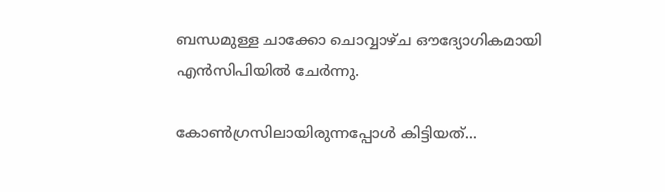ബന്ധമുള്ള ചാക്കോ ചൊവ്വാഴ്ച ഔദ്യോഗികമായി എന്‍സിപിയില്‍ ചേര്‍ന്നു.

കോണ്‍ഗ്രസിലായിരുന്നപ്പോള്‍ കിട്ടിയത്...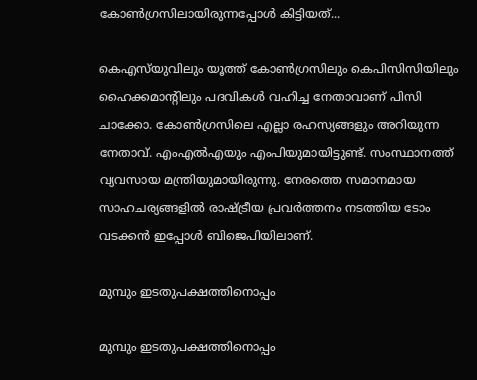കോണ്‍ഗ്രസിലായിരുന്നപ്പോള്‍ കിട്ടിയത്...

കെഎസ്‌യുവിലും യൂത്ത് കോണ്‍ഗ്രസിലും കെപിസിസിയിലും ഹൈക്കമാന്റിലും പദവികള്‍ വഹിച്ച നേതാവാണ് പിസി ചാക്കോ. കോണ്‍ഗ്രസിലെ എല്ലാ രഹസ്യങ്ങളും അറിയുന്ന നേതാവ്. എംഎല്‍എയും എംപിയുമായിട്ടുണ്ട്. സംസ്ഥാനത്ത് വ്യവസായ മന്ത്രിയുമായിരുന്നു. നേരത്തെ സമാനമായ സാഹചര്യങ്ങളില്‍ രാഷ്ട്രീയ പ്രവര്‍ത്തനം നടത്തിയ ടോം വടക്കന്‍ ഇപ്പോള്‍ ബിജെപിയിലാണ്.

മുമ്പും ഇടതുപക്ഷത്തിനൊപ്പം

മുമ്പും ഇടതുപക്ഷത്തിനൊപ്പം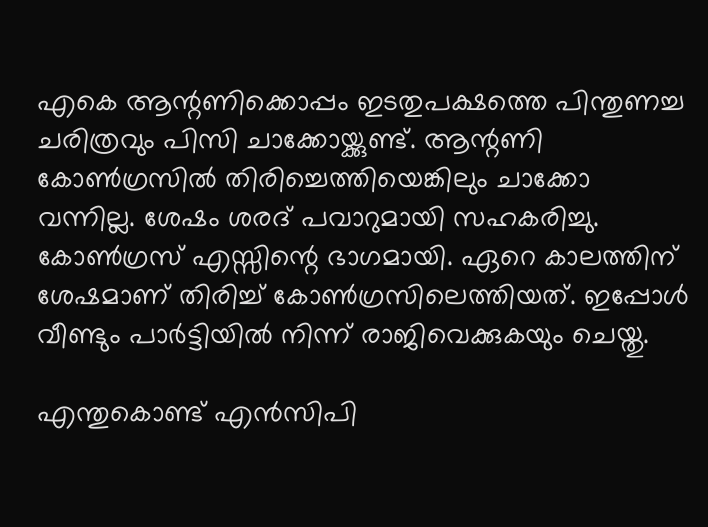എകെ ആന്റണിക്കൊപ്പം ഇടതുപക്ഷത്തെ പിന്തുണച്ച ചരിത്രവും പിസി ചാക്കോയ്ക്കുണ്ട്. ആന്റണി കോണ്‍ഗ്രസില്‍ തിരിച്ചെത്തിയെങ്കിലും ചാക്കോ വന്നില്ല. ശേഷം ശരദ് പവാറുമായി സഹകരിച്ചു. കോണ്‍ഗ്രസ് എസ്സിന്റെ ഭാഗമായി. ഏറെ കാലത്തിന് ശേഷമാണ് തിരിച്ച് കോണ്‍ഗ്രസിലെത്തിയത്. ഇപ്പോള്‍ വീണ്ടും പാര്‍ട്ടിയില്‍ നിന്ന് രാജിവെക്കുകയും ചെയ്തു.

എന്തുകൊണ്ട് എന്‍സിപി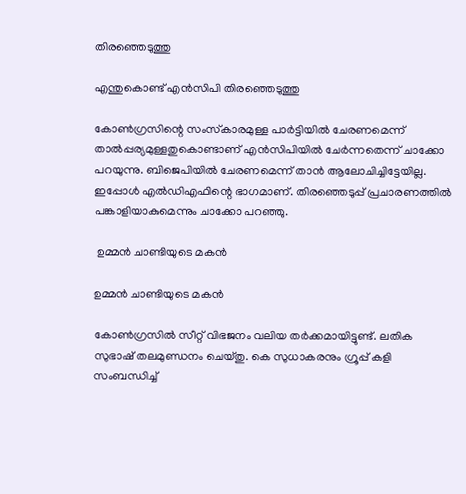തിരഞ്ഞെടുത്തു

എന്തുകൊണ്ട് എന്‍സിപി തിരഞ്ഞെടുത്തു

കോണ്‍ഗ്രസിന്റെ സംസ്‌കാരമുള്ള പാര്‍ട്ടിയില്‍ ചേരണമെന്ന് താല്‍പ്പര്യമുള്ളതുകൊണ്ടാണ് എന്‍സിപിയില്‍ ചേര്‍ന്നതെന്ന് ചാക്കോ പറയുന്നു. ബിജെപിയില്‍ ചേരണമെന്ന് താന്‍ ആലോചിച്ചിട്ടേയില്ല. ഇപ്പോള്‍ എല്‍ഡിഎഫിന്റെ ഭാഗമാണ്. തിരഞ്ഞെടുപ്പ് പ്രചാരണത്തില്‍ പങ്കാളിയാകുമെന്നും ചാക്കോ പറഞ്ഞു.

 ഉമ്മന്‍ ചാണ്ടിയുടെ മകന്‍

ഉമ്മന്‍ ചാണ്ടിയുടെ മകന്‍

കോണ്‍ഗ്രസില്‍ സീറ്റ് വിഭജനം വലിയ തര്‍ക്കമായിട്ടുണ്ട്. ലതിക സുഭാഷ് തലമുണ്ഡനം ചെയ്തു. കെ സുധാകരനും ഗ്രൂപ്പ് കളി സംബന്ധിച്ച്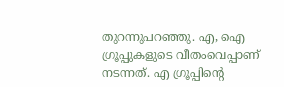തുറന്നുപറഞ്ഞു. എ, ഐ ഗ്രൂപ്പുകളുടെ വീതംവെപ്പാണ് നടന്നത്. എ ഗ്രൂപ്പിന്റെ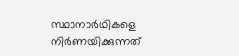സ്ഥാനാര്‍ഥികളെ നിര്‍ണയിക്കുന്നത്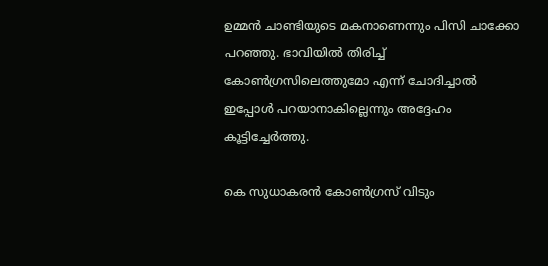ഉമ്മന്‍ ചാണ്ടിയുടെ മകനാണെന്നും പിസി ചാക്കോ പറഞ്ഞു. ഭാവിയില്‍ തിരിച്ച് കോണ്‍ഗ്രസിലെത്തുമോ എന്ന് ചോദിച്ചാല്‍ ഇപ്പോള്‍ പറയാനാകില്ലെന്നും അദ്ദേഹം കൂട്ടിച്ചേര്‍ത്തു.

കെ സുധാകരന്‍ കോണ്‍ഗ്രസ് വിടും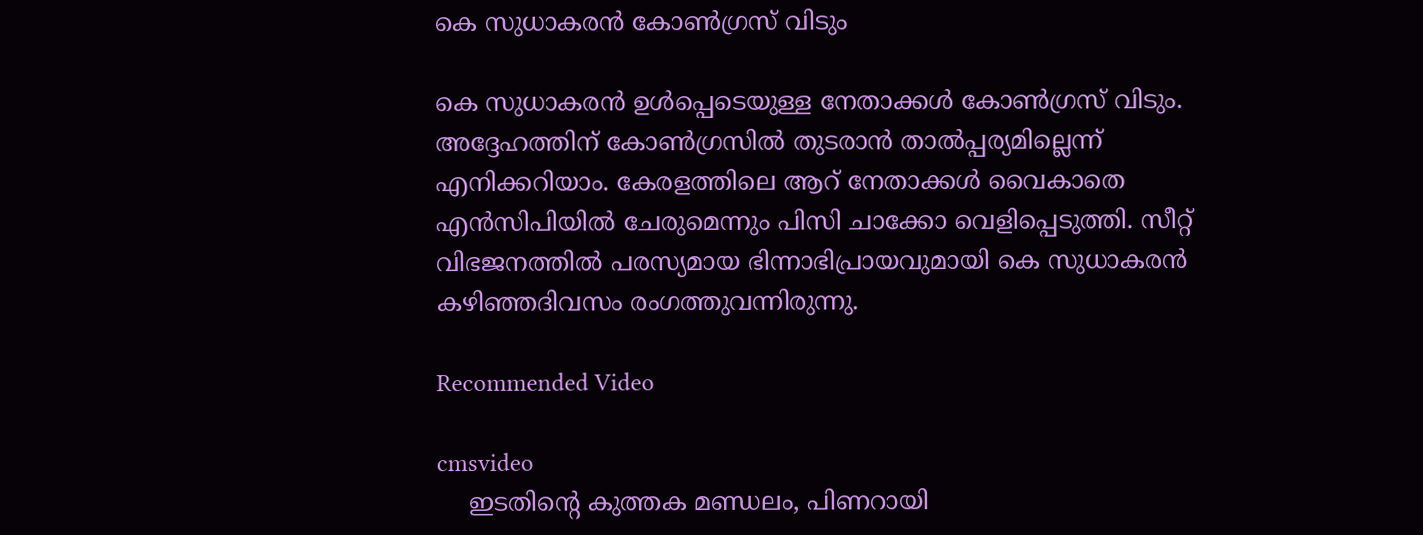കെ സുധാകരന്‍ കോണ്‍ഗ്രസ് വിടും

കെ സുധാകരന്‍ ഉള്‍പ്പെടെയുള്ള നേതാക്കള്‍ കോണ്‍ഗ്രസ് വിടും. അദ്ദേഹത്തിന് കോണ്‍ഗ്രസില്‍ തുടരാന്‍ താല്‍പ്പര്യമില്ലെന്ന് എനിക്കറിയാം. കേരളത്തിലെ ആറ് നേതാക്കള്‍ വൈകാതെ എന്‍സിപിയില്‍ ചേരുമെന്നും പിസി ചാക്കോ വെളിപ്പെടുത്തി. സീറ്റ് വിഭജനത്തില്‍ പരസ്യമായ ഭിന്നാഭിപ്രായവുമായി കെ സുധാകരന്‍ കഴിഞ്ഞദിവസം രംഗത്തുവന്നിരുന്നു.

Recommended Video

cmsvideo
    ഇടതിന്‍റെ കുത്തക മണ്ഡലം, പിണറായി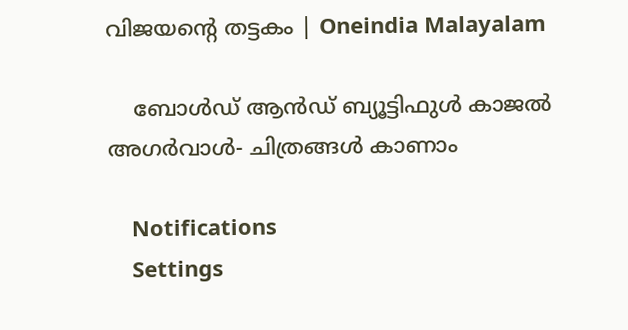വിജയന്‍റെ തട്ടകം | Oneindia Malayalam

    ബോൾഡ് ആൻഡ് ബ്യൂട്ടിഫുൾ കാജൽ അഗർവാൾ- ചിത്രങ്ങൾ കാണാം

    Notifications
    Settings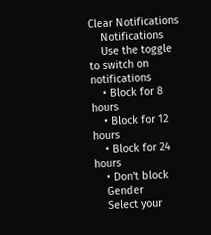Clear Notifications
    Notifications
    Use the toggle to switch on notifications
    • Block for 8 hours
    • Block for 12 hours
    • Block for 24 hours
    • Don't block
    Gender
    Select your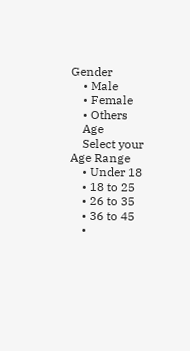Gender
    • Male
    • Female
    • Others
    Age
    Select your Age Range
    • Under 18
    • 18 to 25
    • 26 to 35
    • 36 to 45
    •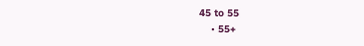45 to 55
    • 55+